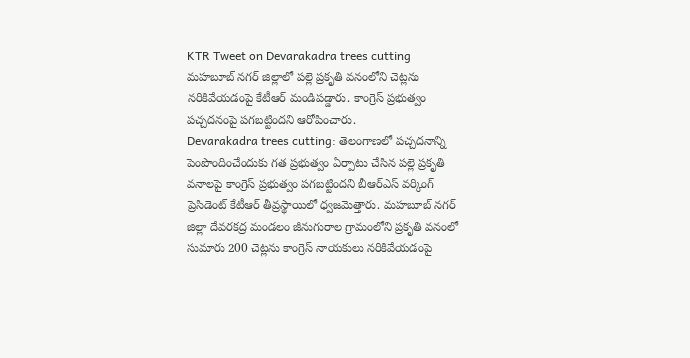KTR Tweet on Devarakadra trees cutting
మహబూబ్ నగర్ జిల్లాలో పల్లె ప్రకృతి వనంలోని చెట్లను నరికివేయడంపై కేటీఆర్ మండిపడ్డారు. కాంగ్రెస్ ప్రభుత్వం పచ్చదనంపై పగబట్టిందని ఆరోపించారు.
Devarakadra trees cutting: తెలంగాణలో పచ్చదనాన్ని పెంపొందించేందుకు గత ప్రభుత్వం ఏర్పాటు చేసిన పల్లె ప్రకృతి వనాలపై కాంగ్రెస్ ప్రభుత్వం పగబట్టిందని బీఆర్ఎస్ వర్కింగ్ ప్రెసిడెంట్ కేటీఆర్ తీవ్రస్థాయిలో ధ్వజమెత్తారు. మహబూబ్ నగర్ జిల్లా దేవరకద్ర మండలం జీనుగురాల గ్రామంలోని ప్రకృతి వనంలో సుమారు 200 చెట్లను కాంగ్రెస్ నాయకులు నరికివేయడంపై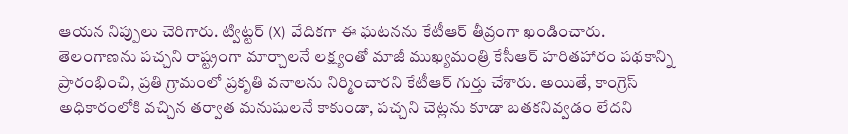ఆయన నిప్పులు చెరిగారు. ట్విట్టర్ (X) వేదికగా ఈ ఘటనను కేటీఆర్ తీవ్రంగా ఖండించారు.
తెలంగాణను పచ్చని రాష్ట్రంగా మార్చాలనే లక్ష్యంతో మాజీ ముఖ్యమంత్రి కేసీఆర్ హరితహారం పథకాన్ని ప్రారంభించి, ప్రతి గ్రామంలో ప్రకృతి వనాలను నిర్మించారని కేటీఆర్ గుర్తు చేశారు. అయితే, కాంగ్రెస్ అధికారంలోకి వచ్చిన తర్వాత మనుషులనే కాకుండా, పచ్చని చెట్లను కూడా బతకనివ్వడం లేదని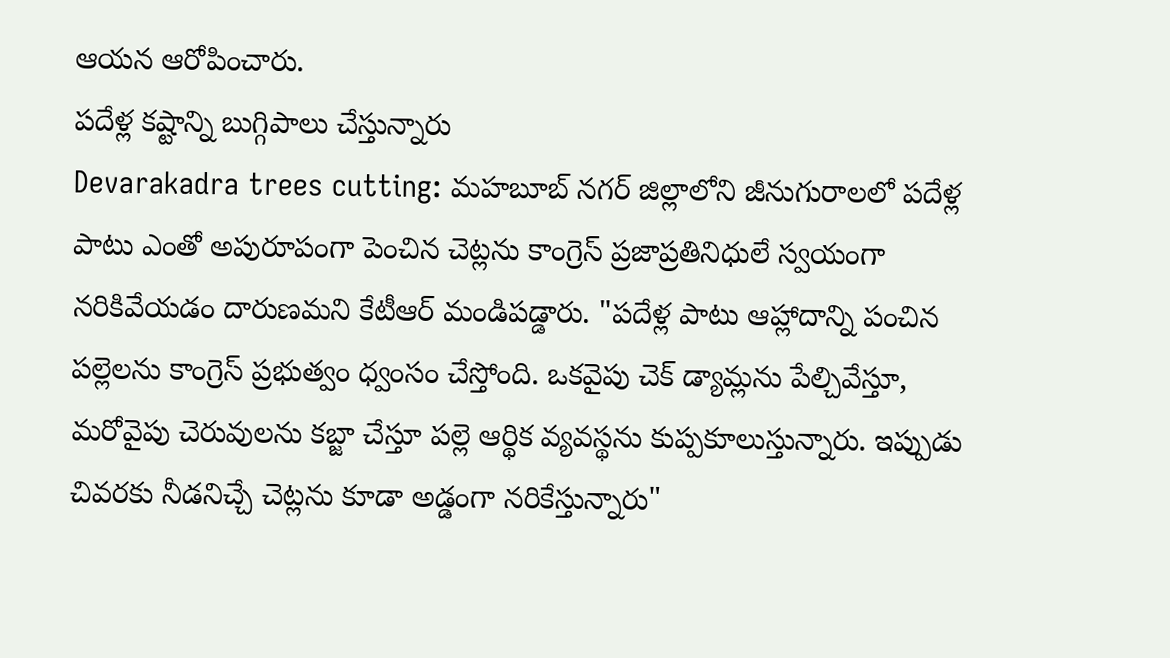ఆయన ఆరోపించారు.
పదేళ్ల కష్టాన్ని బుగ్గిపాలు చేస్తున్నారు
Devarakadra trees cutting: మహబూబ్ నగర్ జిల్లాలోని జీనుగురాలలో పదేళ్ల పాటు ఎంతో అపురూపంగా పెంచిన చెట్లను కాంగ్రెస్ ప్రజాప్రతినిధులే స్వయంగా నరికివేయడం దారుణమని కేటీఆర్ మండిపడ్డారు. "పదేళ్ల పాటు ఆహ్లాదాన్ని పంచిన పల్లెలను కాంగ్రెస్ ప్రభుత్వం ధ్వంసం చేస్తోంది. ఒకవైపు చెక్ డ్యామ్లను పేల్చివేస్తూ, మరోవైపు చెరువులను కబ్జా చేస్తూ పల్లె ఆర్థిక వ్యవస్థను కుప్పకూలుస్తున్నారు. ఇప్పుడు చివరకు నీడనిచ్చే చెట్లను కూడా అడ్డంగా నరికేస్తున్నారు"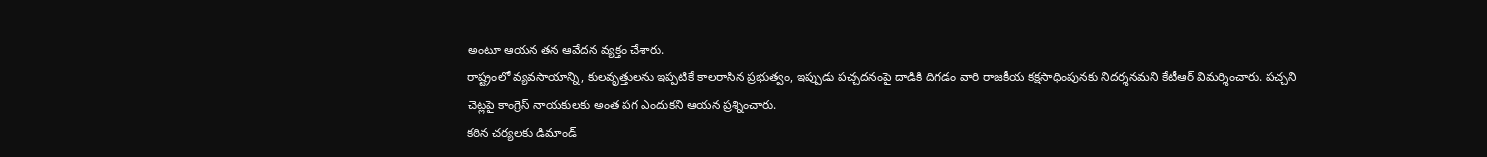అంటూ ఆయన తన ఆవేదన వ్యక్తం చేశారు.
రాష్ట్రంలో వ్యవసాయాన్ని, కులవృత్తులను ఇప్పటికే కాలరాసిన ప్రభుత్వం, ఇప్పుడు పచ్చదనంపై దాడికి దిగడం వారి రాజకీయ కక్షసాధింపునకు నిదర్శనమని కేటీఆర్ విమర్శించారు. పచ్చని చెట్లపై కాంగ్రెస్ నాయకులకు అంత పగ ఎందుకని ఆయన ప్రశ్నించారు.
కఠిన చర్యలకు డిమాండ్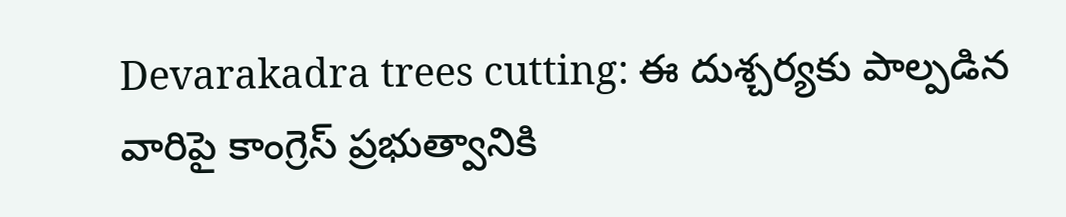Devarakadra trees cutting: ఈ దుశ్చర్యకు పాల్పడిన వారిపై కాంగ్రెస్ ప్రభుత్వానికి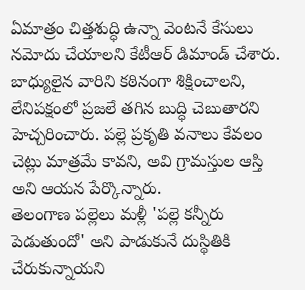ఏమాత్రం చిత్తశుద్ధి ఉన్నా వెంటనే కేసులు నమోదు చేయాలని కేటీఆర్ డిమాండ్ చేశారు. బాధ్యులైన వారిని కఠినంగా శిక్షించాలని, లేనిపక్షంలో ప్రజలే తగిన బుద్ధి చెబుతారని హెచ్చరించారు. పల్లె ప్రకృతి వనాలు కేవలం చెట్లు మాత్రమే కావని, అవి గ్రామస్తుల ఆస్తి అని ఆయన పేర్కొన్నారు.
తెలంగాణ పల్లెలు మళ్లీ 'పల్లె కన్నీరు పెడుతుందో' అని పాడుకునే దుస్థితికి చేరుకున్నాయని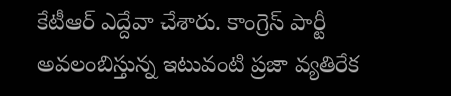కేటీఆర్ ఎద్దేవా చేశారు. కాంగ్రెస్ పార్టీ అవలంబిస్తున్న ఇటువంటి ప్రజా వ్యతిరేక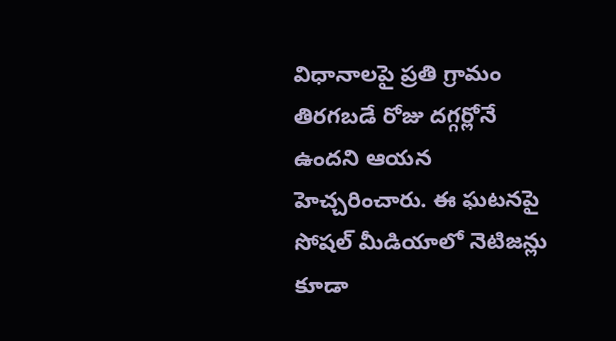విధానాలపై ప్రతి గ్రామం తిరగబడే రోజు దగ్గర్లోనే ఉందని ఆయన హెచ్చరించారు. ఈ ఘటనపై సోషల్ మీడియాలో నెటిజన్లు కూడా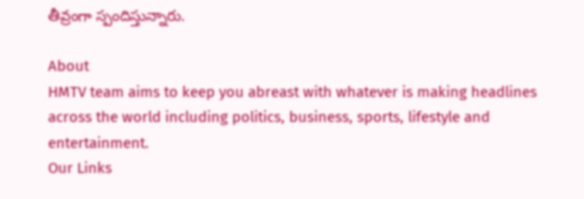తీవ్రంగా స్పందిస్తున్నారు.

About
HMTV team aims to keep you abreast with whatever is making headlines across the world including politics, business, sports, lifestyle and entertainment.
Our Links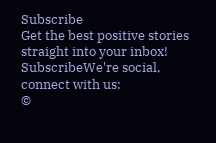Subscribe
Get the best positive stories straight into your inbox!
SubscribeWe're social, connect with us:
©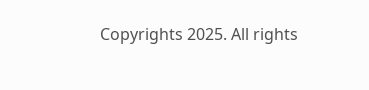Copyrights 2025. All rights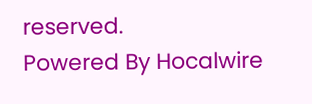reserved.
Powered By Hocalwire